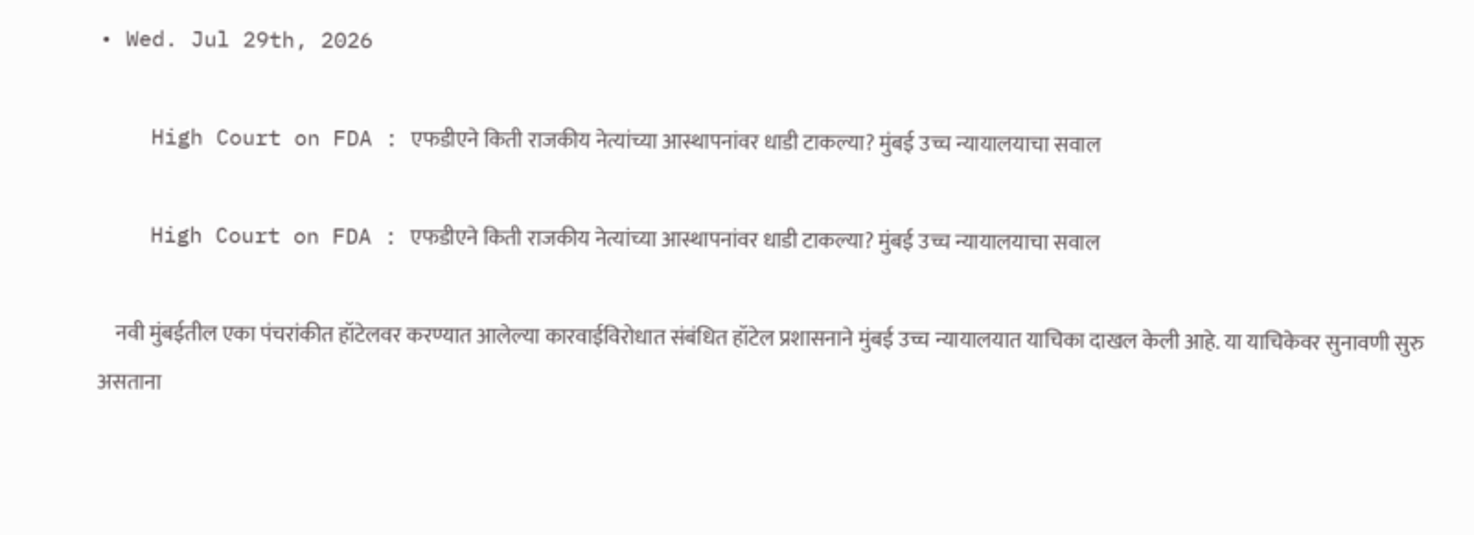• Wed. Jul 29th, 2026

    High Court on FDA : एफडीएने किती राजकीय नेत्यांच्या आस्थापनांवर धाडी टाकल्या? मुंबई उच्च न्यायालयाचा सवाल

    High Court on FDA : एफडीएने किती राजकीय नेत्यांच्या आस्थापनांवर धाडी टाकल्या? मुंबई उच्च न्यायालयाचा सवाल

    नवी मुंबईतील एका पंचरांकीत हॉटेलवर करण्यात आलेल्या कारवाईविरोधात संबंधित हॉटेल प्रशासनाने मुंबई उच्च न्यायालयात याचिका दाखल केली आहे. या याचिकेवर सुनावणी सुरु असताना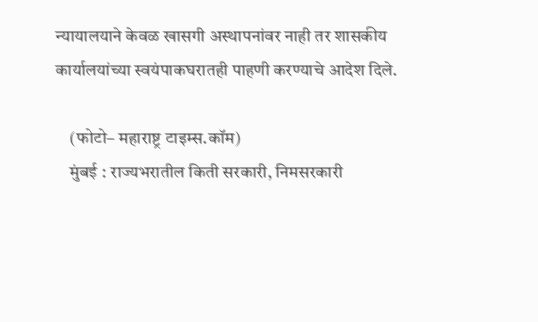न्यायालयाने केवळ खासगी अस्थापनांवर नाही तर शासकीय कार्यालयांच्या स्वयंपाकघरातही पाहणी करण्याचे आदेश दिले.

    (फोटो– महाराष्ट्र टाइम्स.कॉम)
    मुंबई : राज्यभरातील किती सरकारी, निमसरकारी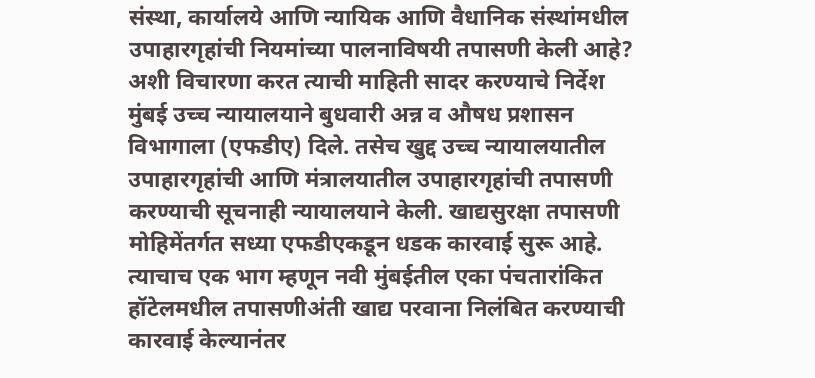संस्था, कार्यालये आणि न्यायिक आणि वैधानिक संस्थांमधील उपाहारगृहांची नियमांच्या पालनाविषयी तपासणी केली आहे? अशी विचारणा करत त्याची माहिती सादर करण्याचे निर्देश मुंबई उच्च न्यायालयाने बुधवारी अन्न व औषध प्रशासन विभागाला (एफडीए) दिले. तसेच खुद्द उच्च न्यायालयातील उपाहारगृहांची आणि मंत्रालयातील उपाहारगृहांची तपासणी करण्याची सूचनाही न्यायालयाने केली. खाद्यसुरक्षा तपासणी मोहिमेंतर्गत सध्या एफडीएकडून धडक कारवाई सुरू आहे. त्याचाच एक भाग म्हणून नवी मुंबईतील एका पंचतारांकित हॉटेलमधील तपासणीअंती खाद्य परवाना निलंबित करण्याची कारवाई केल्यानंतर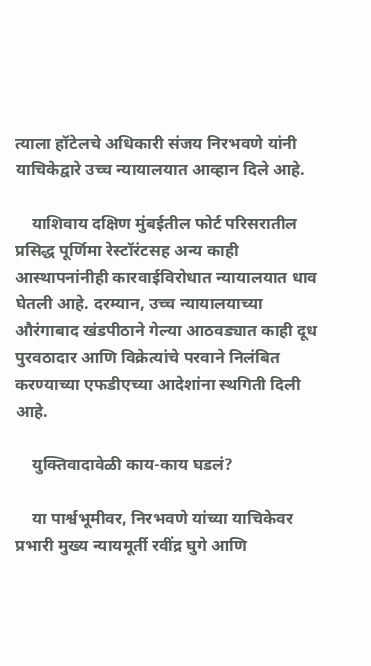त्याला हॉटेलचे अधिकारी संजय निरभवणे यांनी याचिकेद्वारे उच्च न्यायालयात आव्हान दिले आहे.

    याशिवाय दक्षिण मुंबईतील फोर्ट परिसरातील प्रसिद्ध पूर्णिमा रेस्टॉरंटसह अन्य काही आस्थापनांनीही कारवाईविरोधात न्यायालयात धाव घेतली आहे. दरम्यान, उच्च न्यायालयाच्या औरंगाबाद खंडपीठाने गेल्या आठवड्यात काही दूध पुरवठादार आणि विक्रेत्यांचे परवाने निलंबित करण्याच्या एफडीएच्या आदेशांना स्थगिती दिली आहे.

    युक्तिवादावेळी काय-काय घडलं?

    या पार्श्वभूमीवर, निरभवणे यांच्या याचिकेवर प्रभारी मुख्य न्यायमूर्ती रवींद्र घुगे आणि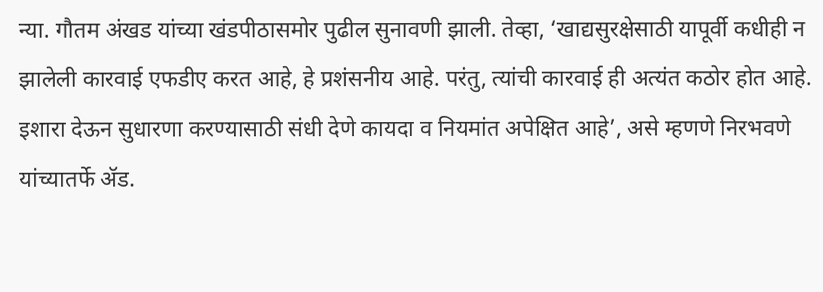न्या. गौतम अंखड यांच्या खंडपीठासमोर पुढील सुनावणी झाली. तेव्हा, ‘खाद्यसुरक्षेसाठी यापूर्वी कधीही न झालेली कारवाई एफडीए करत आहे, हे प्रशंसनीय आहे. परंतु, त्यांची कारवाई ही अत्यंत कठोर होत आहे. इशारा देऊन सुधारणा करण्यासाठी संधी देणे कायदा व नियमांत अपेक्षित आहे’, असे म्हणणे निरभवणे यांच्यातर्फे ॲड.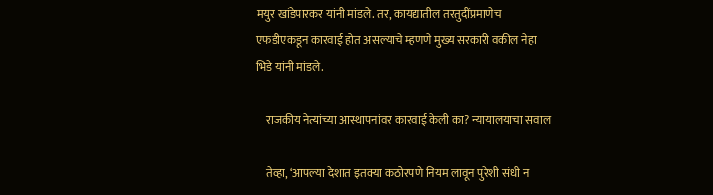मयुर खांडेपारकर यांनी मांडले. तर, कायद्यातील तरतुदींप्रमाणेच एफडीएकडून कारवाई होत असल्याचे म्हणणे मुख्य सरकारी वकील नेहा भिडे यांनी मांडले.

    राजकीय नेत्यांच्या आस्थापनांवर कारवाई केली का? न्यायालयाचा सवाल

    तेव्हा, ‘आपल्या देशात इतक्या कठोरपणे नियम लावून पुरेशी संधी न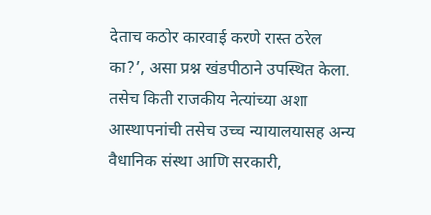देताच कठोर कारवाई करणे रास्त ठरेल का?’, असा प्रश्न खंडपीठाने उपस्थित केला. तसेच किती राजकीय नेत्यांच्या अशा आस्थापनांची तसेच उच्च न्यायालयासह अन्य वैधानिक संस्था आणि सरकारी,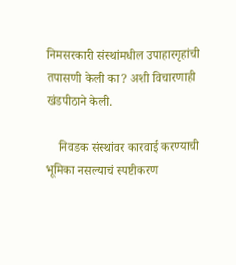निमसरकारी संस्थांमधील उपाहारगृहांची तपासणी केली का? अशी विचारणाही खंडपीठाने केली.

    निवडक संस्थांवर कारवाई करण्याची भूमिका नसल्याचं स्पष्टीकरण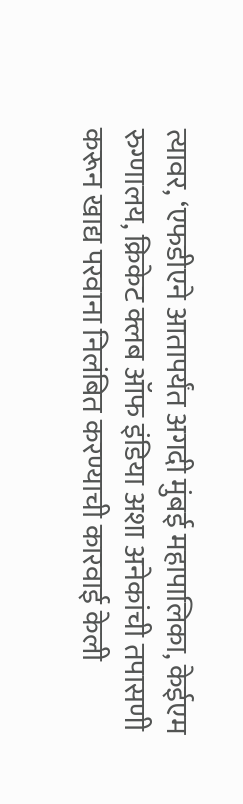त्यावर, ‘एफडीएने आतापर्यंत अगदी मुंबई महापालिका, केईएम रुग्णालय, क्रिकेट क्लब ऑफ इंडिया अशा अनेकांची तपासणी करून खाद्य परवाना निलंबित करण्याची कारवाई केली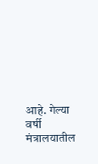आहे. गेल्या वर्षी मंत्रालयातील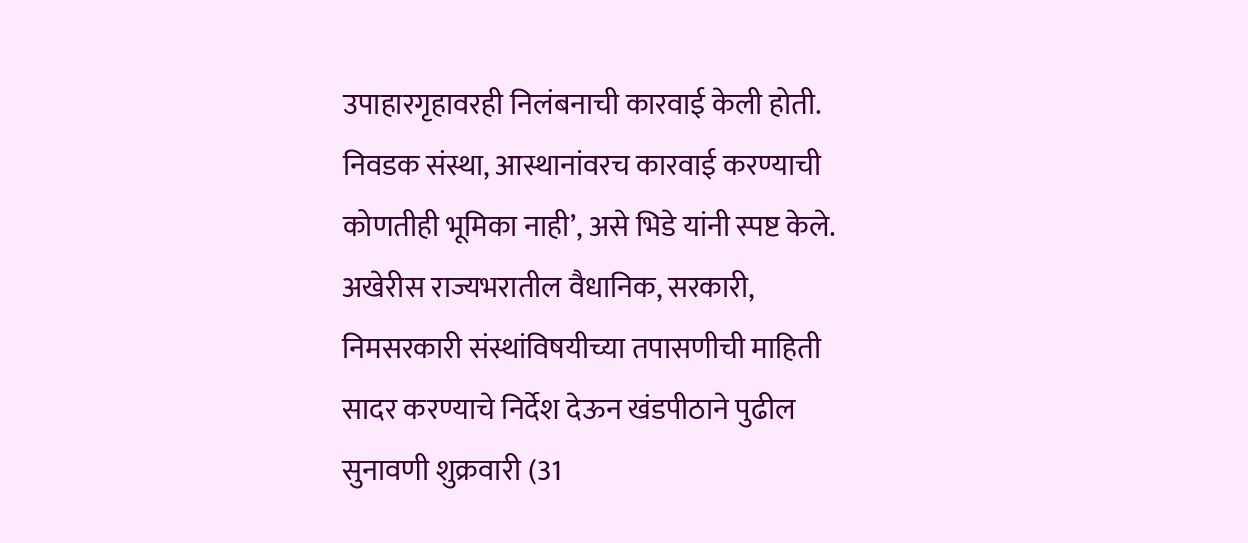उपाहारगृहावरही निलंबनाची कारवाई केली होती. निवडक संस्था, आस्थानांवरच कारवाई करण्याची कोणतीही भूमिका नाही’, असे भिडे यांनी स्पष्ट केले. अखेरीस राज्यभरातील वैधानिक, सरकारी, निमसरकारी संस्थांविषयीच्या तपासणीची माहिती सादर करण्याचे निर्देश देऊन खंडपीठाने पुढील सुनावणी शुक्रवारी (31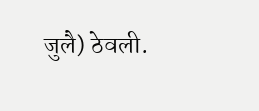जुलै) ठेवली.